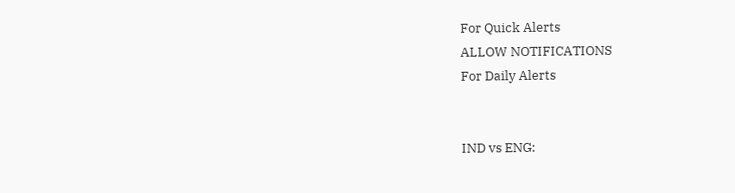For Quick Alerts
ALLOW NOTIFICATIONS
For Daily Alerts


IND vs ENG: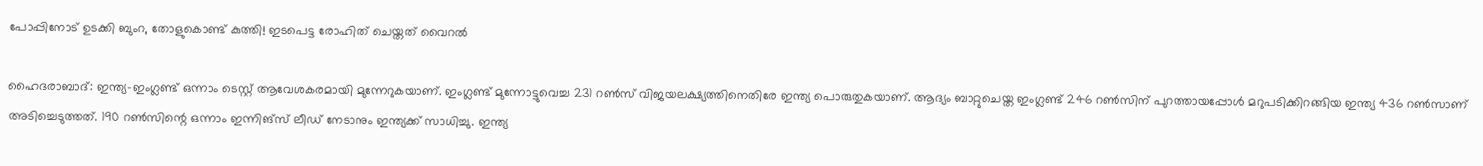പോപ്പിനോട് ഉടക്കി ബുംറ, തോളുകൊണ്ട് കുത്തി! ഇടപെട്ട രോഹിത് ചെയ്തത് വൈറല്‍

ഹൈദരാബാദ്: ഇന്ത്യ-ഇംഗ്ലണ്ട് ഒന്നാം ടെസ്റ്റ് ആവേശകരമായി മുന്നേറുകയാണ്. ഇംഗ്ലണ്ട് മുന്നോട്ടുവെച്ച 231 റണ്‍സ് വിജയലക്ഷ്യത്തിനെതിരേ ഇന്ത്യ പൊരുതുകയാണ്. ആദ്യം ബാറ്റുചെയ്ത ഇംഗ്ലണ്ട് 246 റണ്‍സിന് പുറത്തായപ്പോള്‍ മറുപടിക്കിറങ്ങിയ ഇന്ത്യ 436 റണ്‍സാണ് അടിച്ചെടുത്തത്. 190 റണ്‍സിന്റെ ഒന്നാം ഇന്നിങ്‌സ് ലീഡ് നേടാനും ഇന്ത്യക്ക് സാധിച്ചു. ഇന്ത്യ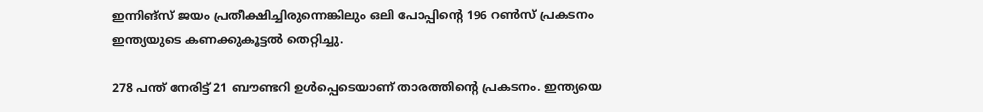ഇന്നിങ്‌സ് ജയം പ്രതീക്ഷിച്ചിരുന്നെങ്കിലും ഒലി പോപ്പിന്റെ 196 റണ്‍സ് പ്രകടനം ഇന്ത്യയുടെ കണക്കുകൂട്ടല്‍ തെറ്റിച്ചു.

278 പന്ത് നേരിട്ട് 21 ബൗണ്ടറി ഉള്‍പ്പെടെയാണ് താരത്തിന്റെ പ്രകടനം. ഇന്ത്യയെ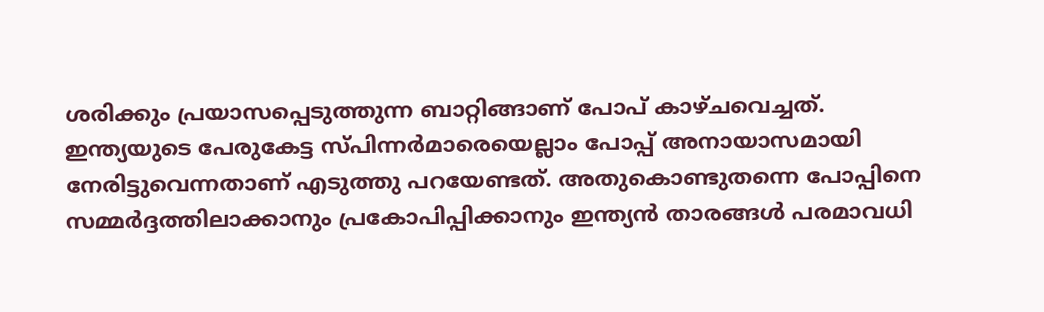ശരിക്കും പ്രയാസപ്പെടുത്തുന്ന ബാറ്റിങ്ങാണ് പോപ് കാഴ്ചവെച്ചത്. ഇന്ത്യയുടെ പേരുകേട്ട സ്പിന്നര്‍മാരെയെല്ലാം പോപ്പ് അനായാസമായി നേരിട്ടുവെന്നതാണ് എടുത്തു പറയേണ്ടത്. അതുകൊണ്ടുതന്നെ പോപ്പിനെ സമ്മര്‍ദ്ദത്തിലാക്കാനും പ്രകോപിപ്പിക്കാനും ഇന്ത്യന്‍ താരങ്ങള്‍ പരമാവധി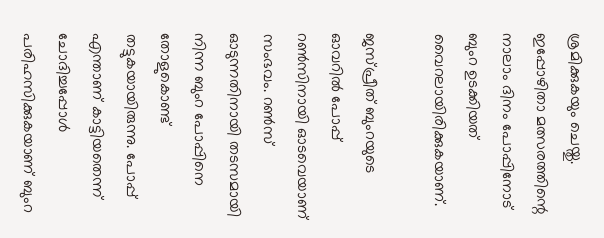ശ്രമിക്കുകയും ചെയ്തു. ഇപ്പോഴിതാ മത്സരത്തിന്റെ നാലാം ദിനം പോപ്പിനോട് ബുംറ ഉടക്കിയത് വൈറലായിരിക്കുകയാണ്.

ജസ്പ്രീത് ബുംറയുടെ ഓവറില്‍ പോപ്പ് റണ്‍സിനായി ഓടവെയാണ് സംഭവം. റണ്‍സ് ഓടുന്നതിനായി തടസമായി നിന്ന ബുംറ പോപ്പിനെ തോളുകൊണ്ട് തട്ടുകയായിരുന്നു. പോപ്പ് എന്താണ് കാട്ടിയതെന്ന് ചോദിച്ചപ്പോള്‍ പരിഹസിക്കുകയാണ് ബുംറ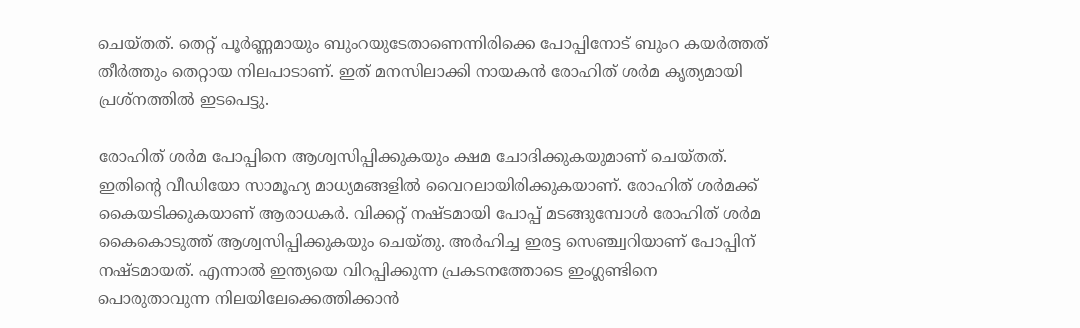ചെയ്തത്. തെറ്റ് പൂര്‍ണ്ണമായും ബുംറയുടേതാണെന്നിരിക്കെ പോപ്പിനോട് ബുംറ കയര്‍ത്തത് തീര്‍ത്തും തെറ്റായ നിലപാടാണ്. ഇത് മനസിലാക്കി നായകന്‍ രോഹിത് ശര്‍മ കൃത്യമായി പ്രശ്‌നത്തില്‍ ഇടപെട്ടു.

രോഹിത് ശര്‍മ പോപ്പിനെ ആശ്വസിപ്പിക്കുകയും ക്ഷമ ചോദിക്കുകയുമാണ് ചെയ്തത്. ഇതിന്റെ വീഡിയോ സാമൂഹ്യ മാധ്യമങ്ങളില്‍ വൈറലായിരിക്കുകയാണ്. രോഹിത് ശര്‍മക്ക് കൈയടിക്കുകയാണ് ആരാധകര്‍. വിക്കറ്റ് നഷ്ടമായി പോപ്പ് മടങ്ങുമ്പോള്‍ രോഹിത് ശര്‍മ കൈകൊടുത്ത് ആശ്വസിപ്പിക്കുകയും ചെയ്തു. അര്‍ഹിച്ച ഇരട്ട സെഞ്ച്വറിയാണ് പോപ്പിന് നഷ്ടമായത്. എന്നാല്‍ ഇന്ത്യയെ വിറപ്പിക്കുന്ന പ്രകടനത്തോടെ ഇംഗ്ലണ്ടിനെ പൊരുതാവുന്ന നിലയിലേക്കെത്തിക്കാന്‍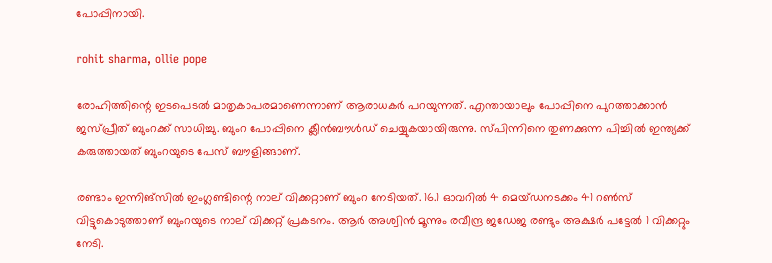പോപ്പിനായി.

rohit sharma, ollie pope

രോഹിത്തിന്റെ ഇടപെടല്‍ മാതൃകാപരമാണെന്നാണ് ആരാധകര്‍ പറയുന്നത്. എന്തായാലും പോപ്പിനെ പുറത്താക്കാന്‍ ജസ്പ്രീത് ബുംറക്ക് സാധിച്ചു. ബുംറ പോപ്പിനെ ക്ലീന്‍ബൗള്‍ഡ് ചെയ്യുകയായിരുന്നു. സ്പിന്നിനെ തുണക്കുന്ന പിച്ചില്‍ ഇന്ത്യക്ക് കരുത്തായത് ബുംറയുടെ പേസ് ബൗളിങ്ങാണ്.

രണ്ടാം ഇന്നിങ്‌സില്‍ ഇംഗ്ലണ്ടിന്റെ നാല് വിക്കറ്റാണ് ബുംറ നേടിയത്. 16.1 ഓവറില്‍ 4 മെയ്ഡനടക്കം 41 റണ്‍സ് വിട്ടുകൊടുത്താണ് ബുംറയുടെ നാല് വിക്കറ്റ് പ്രകടനം. ആര്‍ അശ്വിന്‍ മൂന്നും രവീന്ദ്ര ജഡേജ രണ്ടും അക്ഷര്‍ പട്ടേല്‍ 1 വിക്കറ്റും നേടി.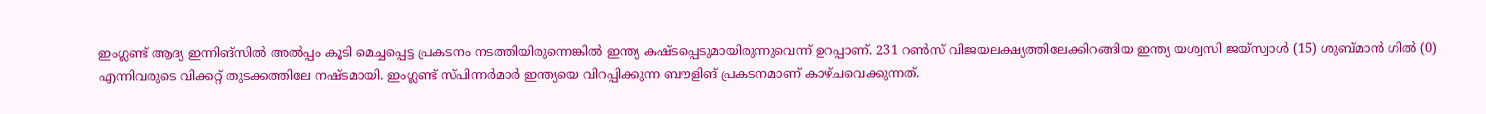ഇംഗ്ലണ്ട് ആദ്യ ഇന്നിങ്‌സില്‍ അല്‍പ്പം കൂടി മെച്ചപ്പെട്ട പ്രകടനം നടത്തിയിരുന്നെങ്കില്‍ ഇന്ത്യ കഷ്ടപ്പെടുമായിരുന്നുവെന്ന് ഉറപ്പാണ്. 231 റണ്‍സ് വിജയലക്ഷ്യത്തിലേക്കിറങ്ങിയ ഇന്ത്യ യശ്വസി ജയ്‌സ്വാള്‍ (15) ശുബ്മാന്‍ ഗില്‍ (0) എന്നിവരുടെ വിക്കറ്റ് തുടക്കത്തിലേ നഷ്ടമായി. ഇംഗ്ലണ്ട് സ്പിന്നര്‍മാര്‍ ഇന്ത്യയെ വിറപ്പിക്കുന്ന ബൗളിങ് പ്രകടനമാണ് കാഴ്ചവെക്കുന്നത്.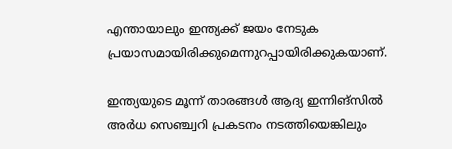എന്തായാലും ഇന്ത്യക്ക് ജയം നേടുക പ്രയാസമായിരിക്കുമെന്നുറപ്പായിരിക്കുകയാണ്.

ഇന്ത്യയുടെ മൂന്ന് താരങ്ങള്‍ ആദ്യ ഇന്നിങ്‌സില്‍ അര്‍ധ സെഞ്ച്വറി പ്രകടനം നടത്തിയെങ്കിലും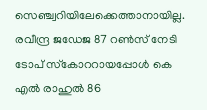സെഞ്ച്വറിയിലേക്കെത്താനായില്ല. രവീന്ദ്ര ജഡേജ 87 റണ്‍സ് നേടി ടോപ് സ്‌കോററായപ്പോള്‍ കെ എല്‍ രാഹുല്‍ 86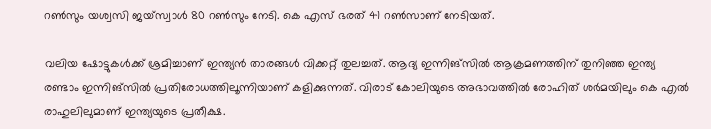റണ്‍സും യശ്വസി ജയ്‌സ്വാള്‍ 80 റണ്‍സും നേടി. കെ എസ് ഭരത് 41 റണ്‍സാണ് നേടിയത്.

വലിയ ഷോട്ടുകള്‍ക്ക് ശ്രമിച്ചാണ് ഇന്ത്യന്‍ താരങ്ങള്‍ വിക്കറ്റ് തുലച്ചത്. ആദ്യ ഇന്നിങ്‌സില്‍ ആക്രമണത്തിന് തുനിഞ്ഞ ഇന്ത്യ രണ്ടാം ഇന്നിങ്‌സില്‍ പ്രതിരോധത്തിലൂന്നിയാണ് കളിക്കുന്നത്. വിരാട് കോലിയുടെ അഭാവത്തില്‍ രോഹിത് ശര്‍മയിലും കെ എല്‍ രാഹുലിലുമാണ് ഇന്ത്യയുടെ പ്രതീക്ഷ.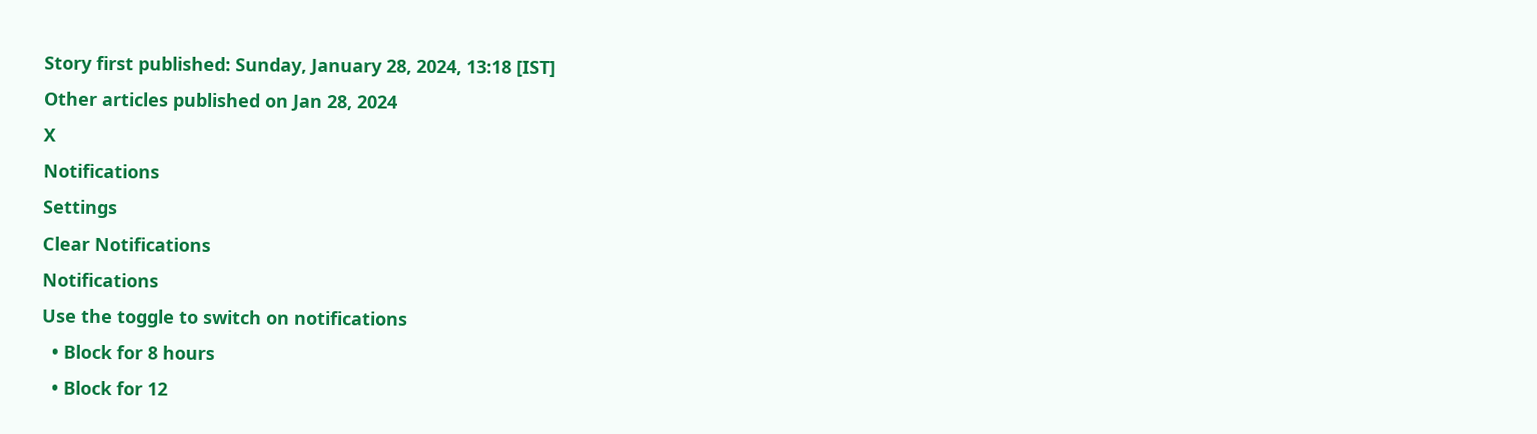Story first published: Sunday, January 28, 2024, 13:18 [IST]
Other articles published on Jan 28, 2024
X
Notifications
Settings
Clear Notifications
Notifications
Use the toggle to switch on notifications
  • Block for 8 hours
  • Block for 12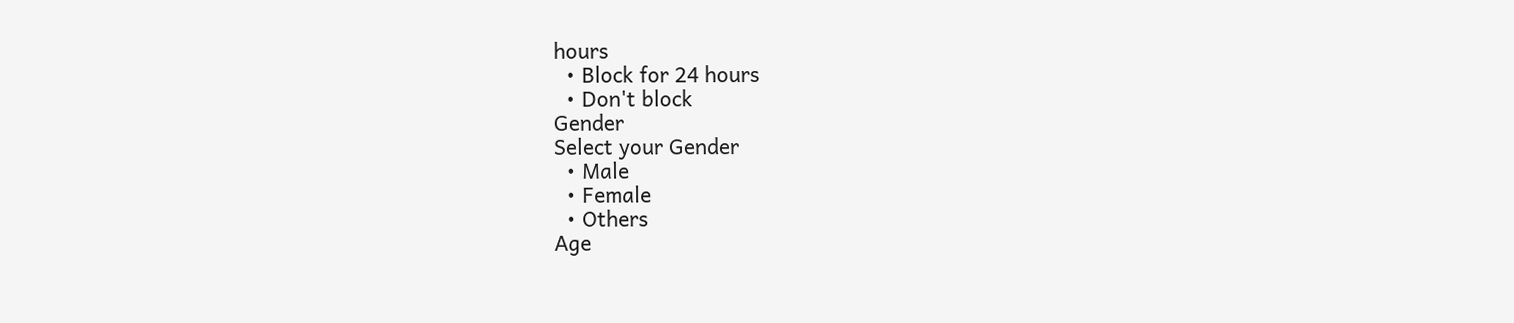hours
  • Block for 24 hours
  • Don't block
Gender
Select your Gender
  • Male
  • Female
  • Others
Age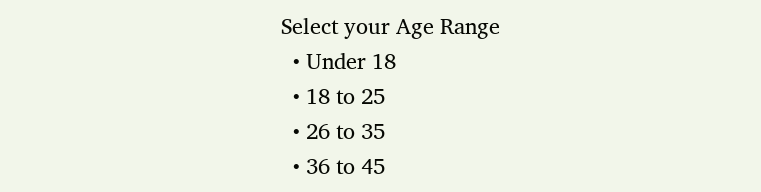Select your Age Range
  • Under 18
  • 18 to 25
  • 26 to 35
  • 36 to 45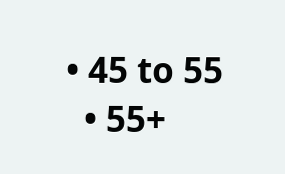• 45 to 55
  • 55+